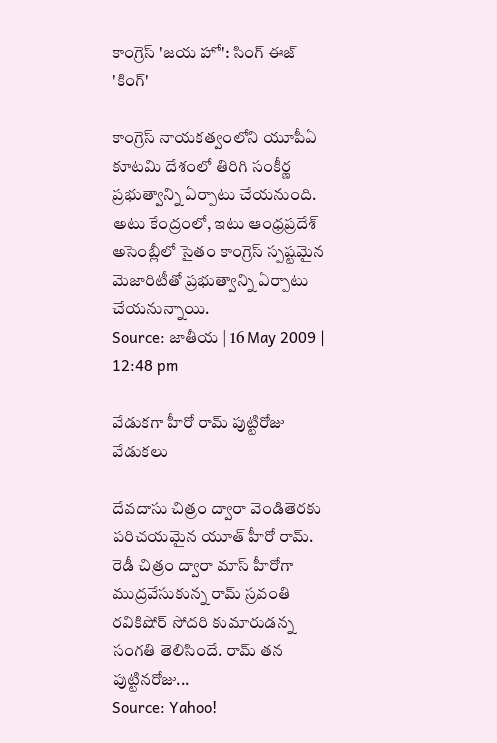కాంగ్రెస్ 'జయ హో': సింగ్ ఈజ్ 'కింగ్'

కాంగ్రెస్ నాయకత్వంలోని యూపీఏ కూటమి దేశంలో తిరిగి సంకీర్ణ ప్రభుత్వాన్ని ఏర్పాటు చేయనుంది. అటు కేంద్రంలో, ఇటు ఆంధ్రప్రదేశ్ అసెంబ్లీలో సైతం కాంగ్రెస్ స్పష్టమైన మెజారిటీతో ప్రభుత్వాన్ని ఏర్పాటు చేయనున్నాయి.
Source: జాతీయ | 16 May 2009 | 12:48 pm

వేడుకగా హీరో రామ్ పుట్టిరోజు వేడుకలు

దేవదాసు చిత్రం ద్వారా వెండితెరకు పరిచయమైన యూత్ హీరో రామ్. రెడీ చిత్రం ద్వారా మాస్ హీరోగా ముద్రవేసుకున్న రామ్ స్రవంతి రవికిషోర్ సోదరి కుమారుడన్న సంగతి తెలిసిందే. రామ్ తన పుట్టినరోజు...
Source: Yahoo!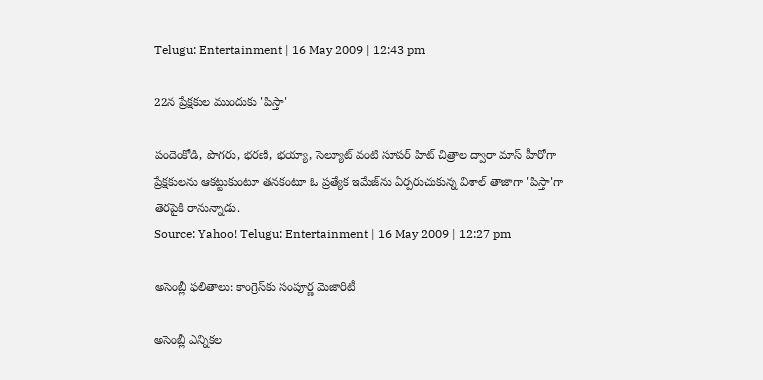Telugu: Entertainment | 16 May 2009 | 12:43 pm

22న ప్రేక్షకుల ముందుకు 'పిస్తా'

పందెంకోడి, పొగరు, భరణి, భయ్యా, సెల్యూట్ వంటి సూపర్ హిట్ చిత్రాల ద్వారా మాస్ హీరోగా ప్రేక్షకులను ఆకట్టుకుంటూ తనకంటూ ఓ ప్రత్యేక ఇమేజ్‌ను ఏర్పరుచుకున్న విశాల్ తాజాగా 'పిస్తా'గా తెరపైకి రానున్నాడు.
Source: Yahoo! Telugu: Entertainment | 16 May 2009 | 12:27 pm

అసెంబ్లీ ఫలితాలు: కాంగ్రెస్‌కు సంపూర్ణ మెజారిటీ

అసెంబ్లీ ఎన్నికల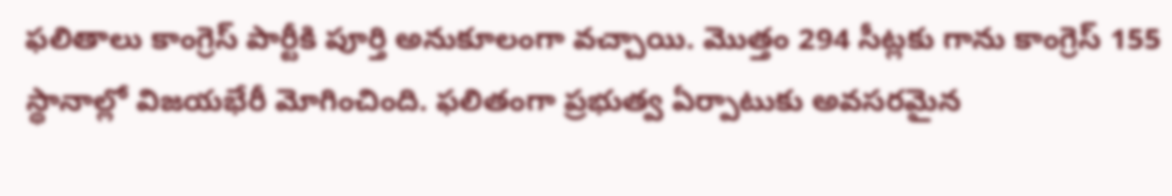ఫలితాలు కాంగ్రెస్ పార్టీకి పూర్తి అనుకూలంగా వచ్చాయి. మొత్తం 294 సీట్లకు గాను కాంగ్రెస్ 155 స్థానాల్లో విజయభేరీ మోగించింది. ఫలితంగా ప్రభుత్వ ఏర్పాటుకు అవసరమైన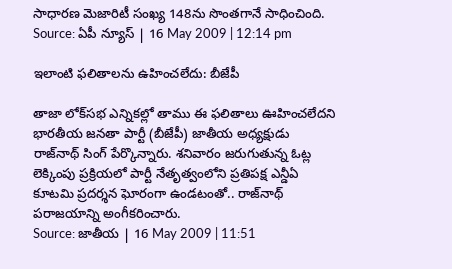సాధారణ మెజారిటీ సంఖ్య 148ను సొంతగానే సాధించింది.
Source: ఏపీ న్యూస్ | 16 May 2009 | 12:14 pm

ఇలాంటి ఫలితాలను ఉహించలేదు: బీజేపీ

తాజా లోక్‌సభ ఎన్నికల్లో తాము ఈ ఫలితాలు ఊహించలేదని భారతీయ జనతా పార్టీ (బీజేపీ) జాతీయ అధ్యక్షుడు రాజ్‌నాథ్ సింగ్ పేర్కొన్నారు. శనివారం జరుగుతున్న ఓట్ల లెక్కింపు ప్రక్రియలో పార్టీ నేతృత్వంలోని ప్రతిపక్ష ఎన్డీఏ కూటమి ప్రదర్శన ఘోరంగా ఉండటంతో.. రాజ్‌నాథ్ పరాజయాన్ని అంగీకరించారు.
Source: జాతీయ | 16 May 2009 | 11:51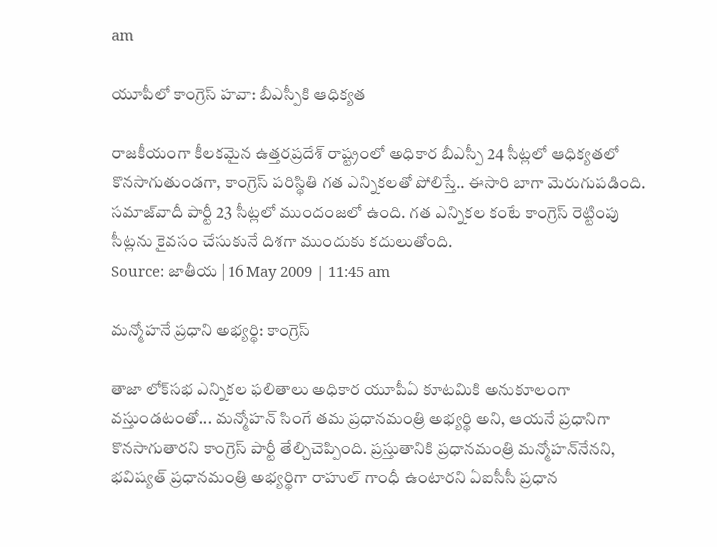am

యూపీలో కాంగ్రెస్ హవా: బీఎస్పీకి ఆధిక్యత

రాజకీయంగా కీలకమైన ఉత్తరప్రదేశ్ రాష్ట్రంలో అధికార బీఎస్పీ 24 సీట్లలో ఆధిక్యతలో కొనసాగుతుండగా, కాంగ్రెస్ పరిస్థితి గత ఎన్నికలతో పోలిస్తే.. ఈసారి బాగా మెరుగుపడింది. సమాజ్‌వాదీ పార్టీ 23 సీట్లలో ముందంజలో ఉంది. గత ఎన్నికల కంటే కాంగ్రెస్ రెట్టింపు సీట్లను కైవసం చేసుకునే దిశగా ముందుకు కదులుతోంది.
Source: జాతీయ | 16 May 2009 | 11:45 am

మన్మోహనే ప్రధాని అభ్యర్థి: కాంగ్రెస్

తాజా లోక్‌సభ ఎన్నికల ఫలితాలు అధికార యూపీఏ కూటమికి అనుకూలంగా వస్తుండటంతో... మన్మోహన్ సింగే తమ ప్రధానమంత్రి అభ్యర్థి అని, ఆయనే ప్రధానిగా కొనసాగుతారని కాంగ్రెస్ పార్టీ తేల్చిచెప్పింది. ప్రస్తుతానికి ప్రధానమంత్రి మన్మోహన్‌నేనని, భవిష్యత్ ప్రధానమంత్రి అభ్యర్థిగా రాహుల్ గాంధీ ఉంటారని ఏఐసీసీ ప్రధాన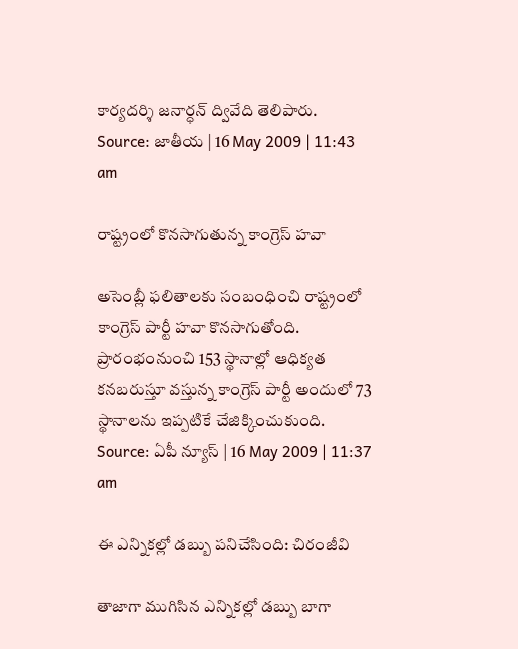కార్యదర్శి జనార్ధన్ ద్వివేది తెలిపారు.
Source: జాతీయ | 16 May 2009 | 11:43 am

రాష్ట్రంలో కొనసాగుతున్న కాంగ్రెస్ హవా

అసెంబ్లీ ఫలితాలకు సంబంధించి రాష్ట్రంలో కాంగ్రెస్ పార్టీ హవా కొనసాగుతోంది. ప్రారంభంనుంచి 153 స్థానాల్లో ఆధిక్యత కనబరుస్తూ వస్తున్న కాంగ్రెస్ పార్టీ అందులో 73 స్థానాలను ఇప్పటికే చేజిక్కించుకుంది.
Source: ఏపీ న్యూస్ | 16 May 2009 | 11:37 am

ఈ ఎన్నికల్లో డబ్బు పనిచేసింది: చిరంజీవి

తాజాగా ముగిసిన ఎన్నికల్లో డబ్బు బాగా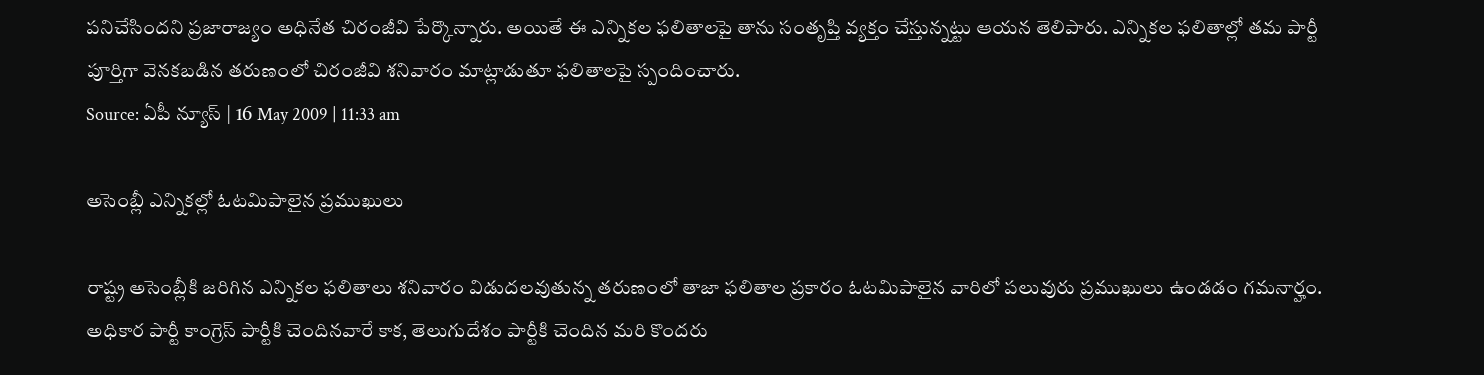పనిచేసిందని ప్రజారాజ్యం అధినేత చిరంజీవి పేర్కొన్నారు. అయితే ఈ ఎన్నికల ఫలితాలపై తాను సంతృప్తి వ్యక్తం చేస్తున్నట్టు ఆయన తెలిపారు. ఎన్నికల ఫలితాల్లో తమ పార్టీ పూర్తిగా వెనకబడిన తరుణంలో చిరంజీవి శనివారం మాట్లాడుతూ ఫలితాలపై స్పందించారు.
Source: ఏపీ న్యూస్ | 16 May 2009 | 11:33 am

అసెంబ్లీ ఎన్నికల్లో ఓటమిపాలైన ప్రముఖులు

రాష్ట్ర అసెంబ్లీకి జరిగిన ఎన్నికల ఫలితాలు శనివారం విడుదలవుతున్న తరుణంలో తాజా ఫలితాల ప్రకారం ఓటమిపాలైన వారిలో పలువురు ప్రముఖులు ఉండడం గమనార్హం. అధికార పార్టీ కాంగ్రెస్ పార్టీకి చెందినవారే కాక, తెలుగుదేశం పార్టీకి చెందిన మరి కొందరు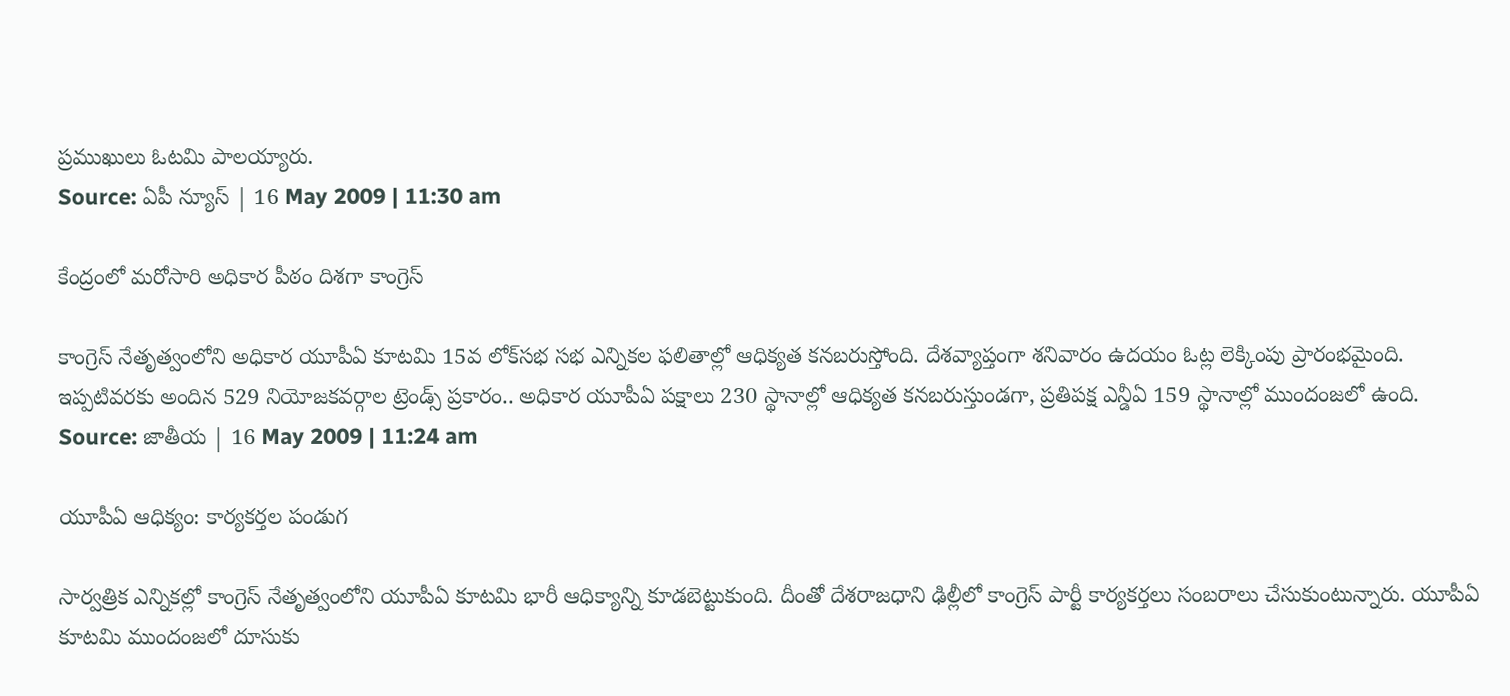ప్రముఖులు ఓటమి పాలయ్యారు.
Source: ఏపీ న్యూస్ | 16 May 2009 | 11:30 am

కేంద్రంలో మరోసారి అధికార పీఠం దిశగా కాంగ్రెస్

కాంగ్రెస్ నేతృత్వంలోని అధికార యూపీఏ కూటమి 15వ లోక్‌సభ సభ ఎన్నికల ఫలితాల్లో ఆధిక్యత కనబరుస్తోంది. దేశవ్యాప్తంగా శనివారం ఉదయం ఓట్ల లెక్కింపు ప్రారంభమైంది. ఇప్పటివరకు అందిన 529 నియోజకవర్గాల ట్రెండ్స్ ప్రకారం.. అధికార యూపీఏ పక్షాలు 230 స్థానాల్లో ఆధిక్యత కనబరుస్తుండగా, ప్రతిపక్ష ఎన్డీఏ 159 స్థానాల్లో ముందంజలో ఉంది.
Source: జాతీయ | 16 May 2009 | 11:24 am

యూపీఏ ఆధిక్యం: కార్యకర్తల పండుగ

సార్వత్రిక ఎన్నికల్లో కాంగ్రెస్ నేతృత్వంలోని యూపీఏ కూటమి భారీ ఆధిక్యాన్ని కూడబెట్టుకుంది. దీంతో దేశరాజధాని ఢిల్లీలో కాంగ్రెస్‌ పార్టీ కార్యకర్తలు సంబరాలు చేసుకుంటున్నారు. యూపీఏ కూటమి ముందంజలో దూసుకు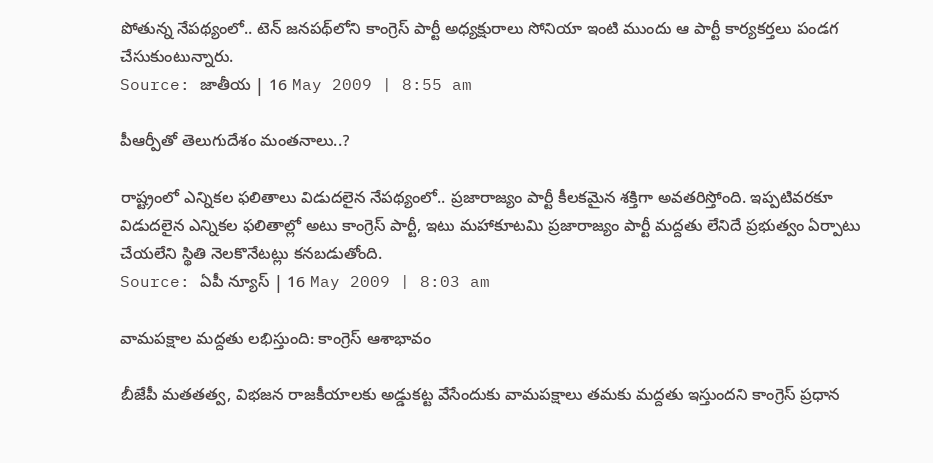పోతున్న నేపథ్యంలో.. టెన్‌ జనపథ్‌లోని కాంగ్రెస్‌ పార్టీ అధ్యక్షురాలు సోనియా ఇంటి ముందు ఆ పార్టీ కార్యకర్తలు పండగ చేసుకుంటున్నారు.
Source: జాతీయ | 16 May 2009 | 8:55 am

పీఆర్పీ‌తో తెలుగుదేశం మంతనాలు..?

రాష్ట్రంలో ఎన్నికల ఫలితాలు విడుదలైన నేపథ్యంలో.. ప్రజారాజ్యం పార్టీ కీలకమైన శక్తిగా అవతరిస్తోంది. ఇప్పటివరకూ విడుదలైన ఎన్నికల ఫలితాల్లో అటు కాంగ్రెస్ పార్టీ, ఇటు మహాకూటమి ప్రజారాజ్యం పార్టీ మద్దతు లేనిదే ప్రభుత్వం ఏర్పాటు చేయలేని స్థితి నెలకొనేటట్లు కనబడుతోంది.
Source: ఏపీ న్యూస్ | 16 May 2009 | 8:03 am

వామపక్షాల మద్దతు లభిస్తుంది: కాంగ్రెస్ ఆశాభావం

బీజేపీ మతతత్వ, విభజన రాజకీయాలకు అడ్డుకట్ట వేసేందుకు వామపక్షాలు తమకు మద్దతు ఇస్తుందని కాంగ్రెస్ ప్రధాన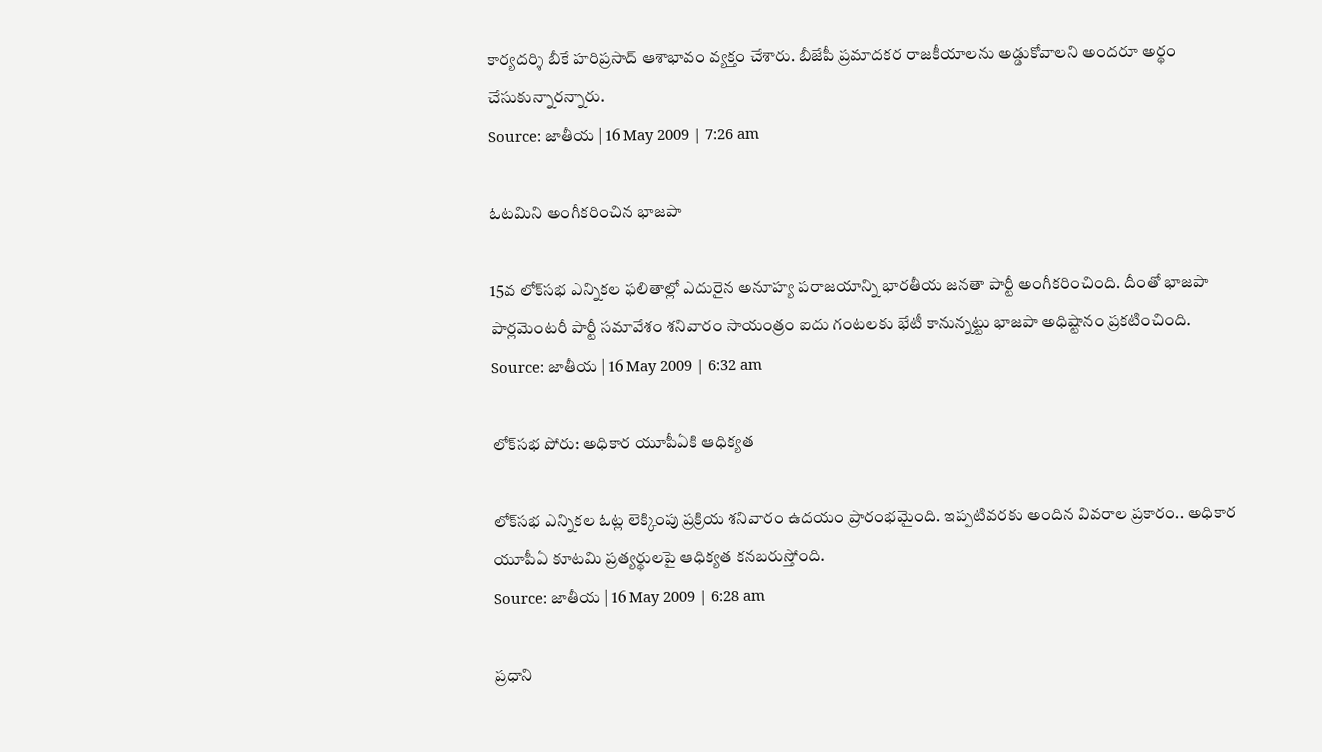కార్యదర్శి బీకే హరిప్రసాద్ ఆశాభావం వ్యక్తం చేశారు. బీజేపీ ప్రమాదకర రాజకీయాలను అడ్డుకోవాలని అందరూ అర్థం చేసుకున్నారన్నారు.
Source: జాతీయ | 16 May 2009 | 7:26 am

ఓటమిని అంగీకరించిన భాజపా

15వ లోక్‌సభ ఎన్నికల ఫలితాల్లో ఎదురైన అనూహ్య పరాజయాన్ని భారతీయ జనతా పార్టీ అంగీకరించింది. దీంతో భాజపా పార్లమెంటరీ పార్టీ సమావేశం శనివారం సాయంత్రం ఐదు గంటలకు భేటీ కానున్నట్టు భాజపా అధిష్టానం ప్రకటించింది.
Source: జాతీయ | 16 May 2009 | 6:32 am

లోక్‌సభ పోరు: అధికార యూపీఏకి ఆధిక్యత

లోక్‌సభ ఎన్నికల ఓట్ల లెక్కింపు ప్రక్రియ శనివారం ఉదయం ప్రారంభమైంది. ఇప్పటివరకు అందిన వివరాల ప్రకారం.. అధికార యూపీఏ కూటమి ప్రత్యర్థులపై ఆధిక్యత కనబరుస్తోంది.
Source: జాతీయ | 16 May 2009 | 6:28 am

ప్రధాని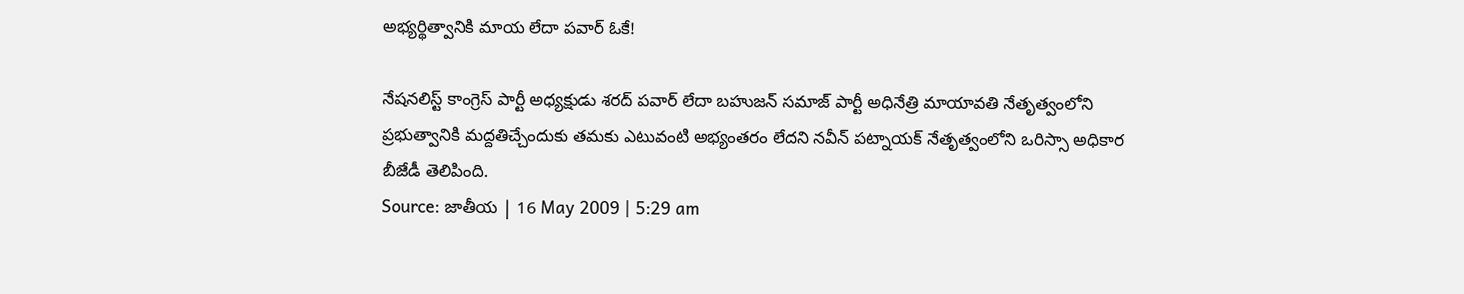అభ్యర్థిత్వానికి మాయ లేదా పవార్ ఓకే!

నేషనలిస్ట్ కాంగ్రెస్ పార్టీ అధ్యక్షుడు శరద్ పవార్ లేదా బహుజన్ సమాజ్ పార్టీ అధినేత్రి మాయావతి నేతృత్వంలోని ప్రభుత్వానికి మద్దతిచ్చేందుకు తమకు ఎటువంటి అభ్యంతరం లేదని నవీన్ పట్నాయక్ నేతృత్వంలోని ఒరిస్సా అధికార బీజేడీ తెలిపింది.
Source: జాతీయ | 16 May 2009 | 5:29 am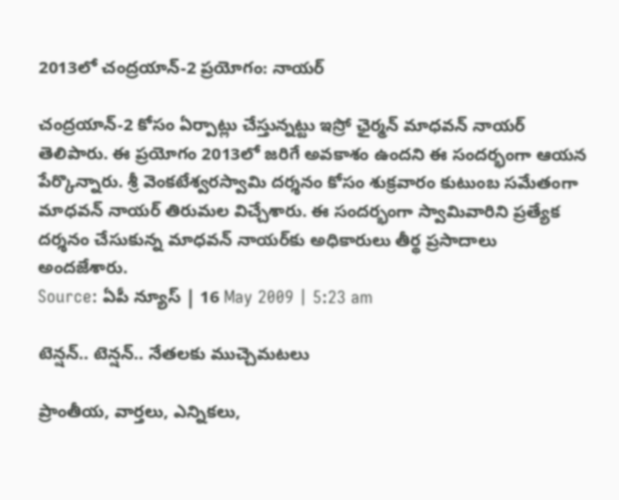2013లో చంద్రయాన్-2 ప్రయోగం: నాయర్

చంద్రయాన్-2 కోసం ఏర్పాట్లు చేస్తున్నట్టు ఇస్రో ఛైర్మన్ మాధవన్ నాయర్ తెలిపారు. ఈ ప్రయోగం 2013లో జరిగే అవకాశం ఉందని ఈ సందర్భంగా ఆయన పేర్కొన్నారు. శ్రీ వెంకటేశ్వరస్వామి దర్శనం కోసం శుక్రవారం కుటుంబ సమేతంగా మాధవన్ నాయర్ తిరుమల విచ్చేశారు. ఈ సందర్భంగా స్వామివారిని ప్రత్యేక దర్శనం చేసుకున్న మాధవన్ నాయర్‌కు అధికారులు తీర్థ ప్రసాదాలు అందజేశారు.
Source: ఏపీ న్యూస్ | 16 May 2009 | 5:23 am

టెన్షన్.. టెన్షన్.. నేతలకు ముచ్చెమటలు

ప్రాంతీయ, వార్తలు, ఎన్నికలు,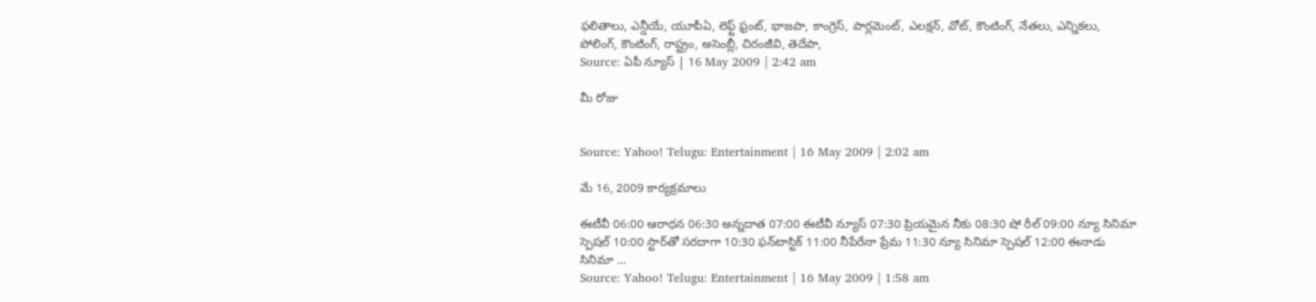ఫలితాలు, ఎన్డీయే, యూపీఏ, లెఫ్ట్ ఫ్రంట్, భాజపా, కాంగ్రెస్, పార్లమెంట్, ఎలక్షన్, వోట్, కౌంటింగ్, నేతలు, ఎన్నికలు, పోలింగ్, కౌంటింగ్, రాష్ట్రం, అసెంబ్లీ, చిరంజీవి, తెదేపా,
Source: ఏపీ న్యూస్ | 16 May 2009 | 2:42 am

మీ రోజు


Source: Yahoo! Telugu: Entertainment | 16 May 2009 | 2:02 am

మే 16, 2009 కార్యక్రమాలు

ఈటీవీ 06:00 ఆరాధన 06:30 అన్నదాత 07:00 ఈటీవీ న్యూస్ 07:30 ప్రియమైన నీకు 08:30 షో రీల్ 09:00 న్యూ సినిమా స్పెషల్ 10:00 స్టార్‌తో సరదాగా 10:30 ఫన్‌టాస్టిక్ 11:00 నీపేరేనా ప్రేమ 11:30 న్యూ సినిమా స్పెషల్ 12:00 ఈనాడు సినిమా ...
Source: Yahoo! Telugu: Entertainment | 16 May 2009 | 1:58 am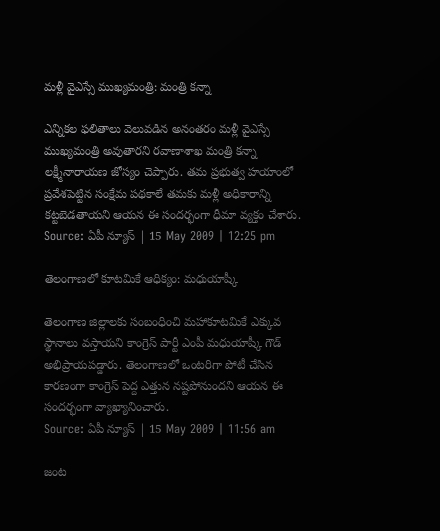మళ్లీ వైఎస్సే ముఖ్యమంత్రి: మంత్రి కన్నా

ఎన్నికల ఫలితాలు వెలువడిన అనంతరం మళ్లీ వైఎస్సే ముఖ్యమంత్రి అవుతారని రవాణాశాఖ మంత్రి కన్నా లక్ష్మీనారాయణ జోస్యం చెప్పారు. తమ ప్రభుత్వ హయాంలో ప్రవేశపెట్టిన సంక్షేమ పథకాలే తమకు మళ్లీ అధికారాన్ని కట్టబెడతాయని ఆయన ఈ సందర్భంగా ధీమా వ్యక్తం చేశారు.
Source: ఏపీ న్యూస్ | 15 May 2009 | 12:25 pm

తెలంగాణలో కూటమికే ఆధిక్యం: మధుయాష్కీ

తెలంగాణ జిల్లాలకు సంబంధించి మహాకూటమికే ఎక్కువ స్థానాలు వస్తాయని కాంగ్రెస్ పార్టీ ఎంపీ మధుయాష్కీ గౌడ్ అభిప్రాయపడ్డారు. తెలంగాణలో ఒంటరిగా పోటీ చేసిన కారణంగా కాంగ్రెస్ పెద్ద ఎత్తున నష్టపోనుందని ఆయన ఈ సందర్భంగా వ్యాఖ్యానించారు.
Source: ఏపీ న్యూస్ | 15 May 2009 | 11:56 am

జంట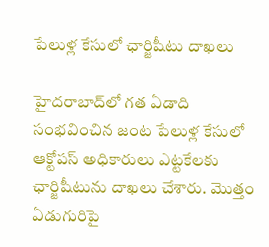పేలుళ్ల కేసులో ఛార్జిషీటు దాఖలు

హైదరాబాద్‌లో గత ఏడాది సంభవించిన జంట పేలుళ్ల కేసులో ఆక్టోపస్ అధికారులు ఎట్టకేలకు ఛార్జిషీటును దాఖలు చేశారు. మొత్తం ఏడుగురిపై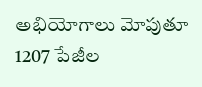అభియోగాలు మోపుతూ 1207 పేజీల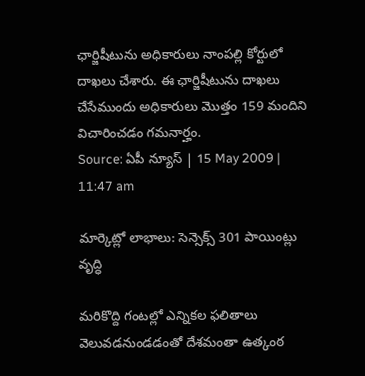ఛార్జిషీటును అధికారులు నాంపల్లి కోర్టులో దాఖలు చేశారు. ఈ ఛార్జిషీటును దాఖలు చేసేముందు అధికారులు మొత్తం 159 మందిని విచారించడం గమనార్హం.
Source: ఏపీ న్యూస్ | 15 May 2009 | 11:47 am

మార్కెట్లో లాభాలు: సెన్సెక్స్ 301 పాయింట్లు వృద్ధి

మరికొద్ది గంటల్లో ఎన్నికల ఫలితాలు వెలువడనుండడంతో దేశమంతా ఉత్కంఠ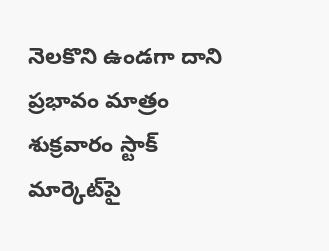నెలకొని ఉండగా దాని ప్రభావం మాత్రం శుక్రవారం స్టాక్ మార్కెట్‌పై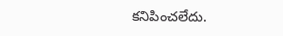కనిపించలేదు.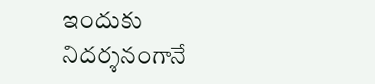ఇందుకు నిదర్శనంగానే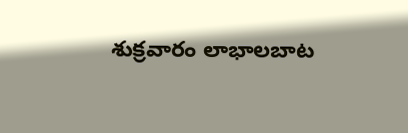శుక్రవారం లాభాలబాట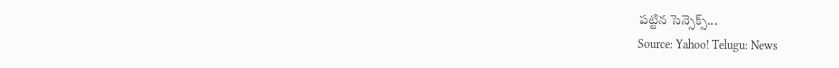పట్టిన సెన్సెక్స్...
Source: Yahoo! Telugu: News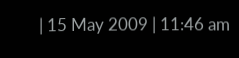| 15 May 2009 | 11:46 am